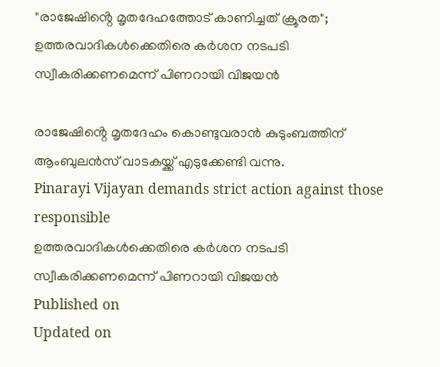"രാജേഷിൻ്റെ മൃതദേഹത്തോട് കാണിച്ചത് ക്രൂരത"; ഉത്തരവാദികൾക്കെതിരെ കർശന നടപടി സ്വീകരിക്കണമെന്ന് പിണറായി വിജയൻ

രാജേഷിൻ്റെ മൃതദേഹം കൊണ്ടുവരാൻ കുടുംബത്തിന് ആംബുലൻസ് വാടകയ്ക്ക് എടുക്കേണ്ടി വന്നു.
Pinarayi Vijayan demands strict action against those responsible
ഉത്തരവാദികൾക്കെതിരെ കർശന നടപടി സ്വീകരിക്കണമെന്ന് പിണറായി വിജയൻ
Published on
Updated on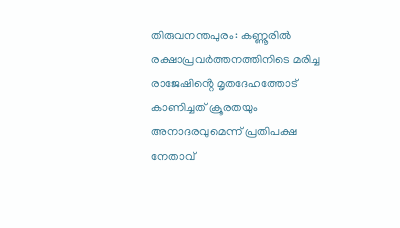തിരുവനന്തപുരം: കണ്ണൂരിൽ രക്ഷാപ്രവർത്തനത്തിനിടെ മരിച്ച രാജേഷിൻ്റെ മൃതദേഹത്തോട് കാണിച്ചത് ക്രൂരതയും അനാദരവുമെന്ന് പ്രതിപക്ഷ നേതാവ്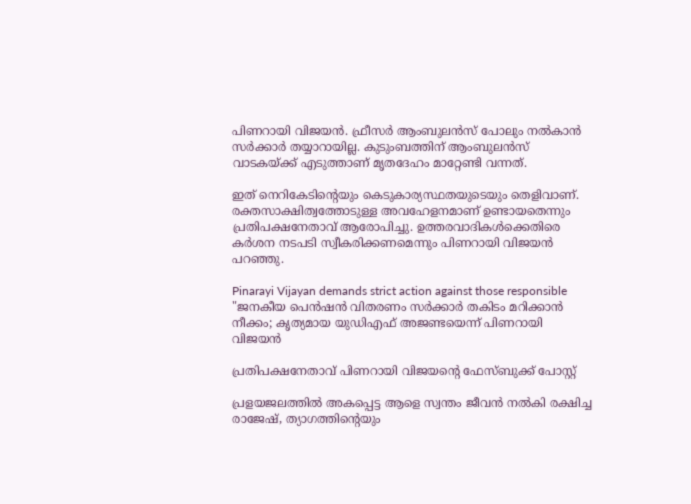പിണറായി വിജയൻ. ഫ്രീസർ ആംബുലൻസ് പോലും നൽകാൻ സർക്കാർ തയ്യാറായില്ല. കുടുംബത്തിന് ആംബുലൻസ് വാടകയ്ക്ക് എടുത്താണ് മൃതദേഹം മാറ്റേണ്ടി വന്നത്.

ഇത് നെറികേടിൻ്റെയും കെടുകാര്യസ്ഥതയുടെയും തെളിവാണ്. രക്തസാക്ഷിത്വത്തോടുള്ള അവഹേളനമാണ് ഉണ്ടായതെന്നും പ്രതിപക്ഷനേതാവ് ആരോപിച്ചു. ഉത്തരവാദികൾക്കെതിരെ കർശന നടപടി സ്വീകരിക്കണമെന്നും പിണറായി വിജയൻ പറഞ്ഞു.

Pinarayi Vijayan demands strict action against those responsible
"ജനകീയ പെൻഷൻ വിതരണം സർക്കാർ തകിടം മറിക്കാൻ നീക്കം; കൃത്യമായ യുഡിഎഫ് അജണ്ടയെന്ന് പിണറായി വിജയൻ

പ്രതിപക്ഷനേതാവ് പിണറായി വിജയൻ്റെ ഫേസ്ബുക്ക് പോസ്റ്റ്

പ്രളയജലത്തിൽ അകപ്പെട്ട ആളെ സ്വന്തം ജീവൻ നൽകി രക്ഷിച്ച രാജേഷ്, ത്യാഗത്തിന്റെയും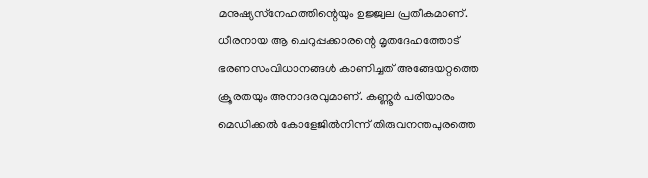മനുഷ്യസ്‌നേഹത്തിന്റെയും ഉജ്ജ്വല പ്രതീകമാണ്. ധീരനായ ആ ചെറുപ്പക്കാരന്റെ മൃതദേഹത്തോട് ഭരണസംവിധാനങ്ങൾ കാണിച്ചത് അങ്ങേയറ്റത്തെ ക്രൂരതയും അനാദരവുമാണ്. കണ്ണൂർ പരിയാരം മെഡിക്കൽ കോളേജിൽനിന്ന് തിരുവനന്തപുരത്തെ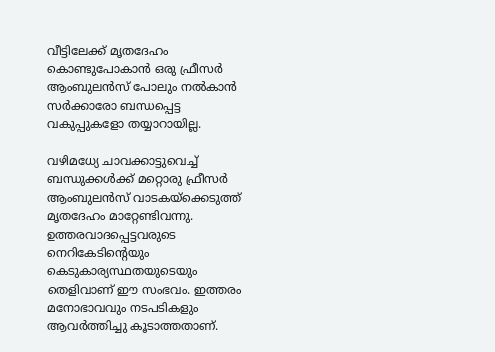വീട്ടിലേക്ക് മൃതദേഹം കൊണ്ടുപോകാൻ ഒരു ഫ്രീസർ ആംബുലൻസ് പോലും നൽകാൻ സർക്കാരോ ബന്ധപ്പെട്ട വകുപ്പുകളോ തയ്യാറായില്ല.

വഴിമധ്യേ ചാവക്കാട്ടുവെച്ച് ബന്ധുക്കൾക്ക് മറ്റൊരു ഫ്രീസർ ആംബുലൻസ് വാടകയ്‌ക്കെടുത്ത് മൃതദേഹം മാറ്റേണ്ടിവന്നു. ഉത്തരവാദപ്പെട്ടവരുടെ നെറികേടിന്റെയും കെടുകാര്യസ്ഥതയുടെയും തെളിവാണ് ഈ സംഭവം. ഇത്തരം മനോഭാവവും നടപടികളും ആവർത്തിച്ചു കൂടാത്തതാണ്.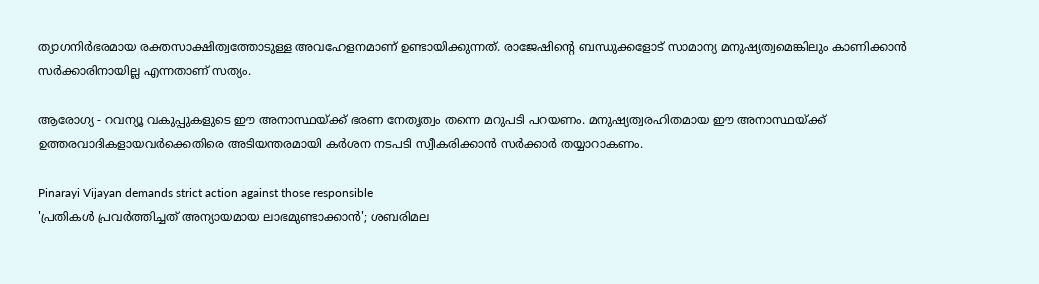ത്യാഗനിർഭരമായ രക്തസാക്ഷിത്വത്തോടുള്ള അവഹേളനമാണ് ഉണ്ടായിക്കുന്നത്. രാജേഷിന്റെ ബന്ധുക്കളോട് സാമാന്യ മനുഷ്യത്വമെങ്കിലും കാണിക്കാൻ സർക്കാരിനായില്ല എന്നതാണ് സത്യം.

ആരോഗ്യ - റവന്യൂ വകുപ്പുകളുടെ ഈ അനാസ്ഥയ്ക്ക് ഭരണ നേതൃത്വം തന്നെ മറുപടി പറയണം. മനുഷ്യത്വരഹിതമായ ഈ അനാസ്ഥയ്ക്ക് ഉത്തരവാദികളായവർക്കെതിരെ അടിയന്തരമായി കർശന നടപടി സ്വീകരിക്കാൻ സർക്കാർ തയ്യാറാകണം.

Pinarayi Vijayan demands strict action against those responsible
'പ്രതികൾ പ്രവർത്തിച്ചത് അന്യായമായ ലാഭമുണ്ടാക്കാൻ'; ശബരിമല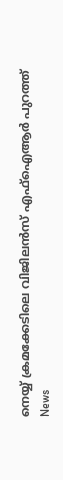നെയ്യ് ക്രമക്കേടിലെ വിജിലൻസ് എഫ്ഐആർ പുറത്ത്
News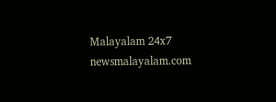Malayalam 24x7
newsmalayalam.com